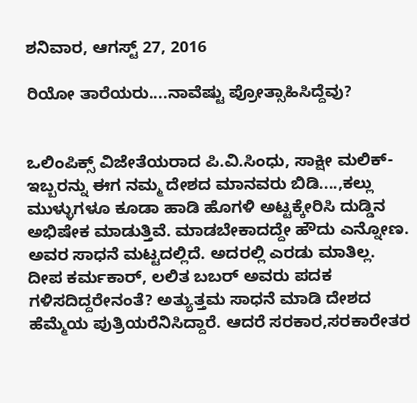ಶನಿವಾರ, ಆಗಸ್ಟ್ 27, 2016

ರಿಯೋ ತಾರೆಯರು....ನಾವೆಷ್ಟು ಪ್ರೋತ್ಸಾಹಿಸಿದ್ದೆವು?


ಒಲಿಂಪಿಕ್ಸ್ ವಿಜೇತೆಯರಾದ ಪಿ.ವಿ.ಸಿಂಧು, ಸಾಕ್ಷೀ ಮಲಿಕ್- ಇಬ್ಬರನ್ನು ಈಗ ನಮ್ಮ ದೇಶದ ಮಾನವರು ಬಿಡಿ....,ಕಲ್ಲು ಮುಳ್ಳುಗಳೂ ಕೂಡಾ ಹಾಡಿ ಹೊಗಳಿ ಅಟ್ಟಕ್ಕೇರಿಸಿ ದುಡ್ಡಿನ ಅಭಿಷೇಕ ಮಾಡುತ್ತಿವೆ. ಮಾಡಬೇಕಾದದ್ದೇ ಹೌದು ಎನ್ನೋಣ. ಅವರ ಸಾಧನೆ ಮಟ್ಟದಲ್ಲಿದೆ. ಅದರಲ್ಲಿ ಎರಡು ಮಾತಿಲ್ಲ. ದೀಪ ಕರ್ಮಕಾರ್, ಲಲಿತ ಬಬರ್ ಅವರು ಪದಕ ಗಳಿಸದಿದ್ದರೇನಂತೆ? ಅತ್ಯುತ್ತಮ ಸಾಧನೆ ಮಾಡಿ ದೇಶದ ಹೆಮ್ಮೆಯ ಪುತ್ರಿಯರೆನಿಸಿದ್ದಾರೆ. ಆದರೆ ಸರಕಾರ,ಸರಕಾರೇತರ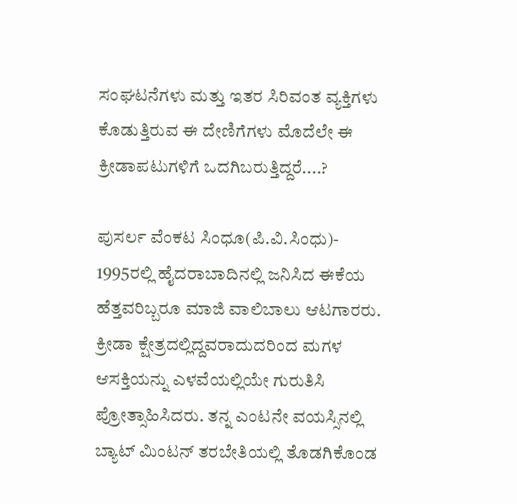ಸಂಘಟನೆಗಳು ಮತ್ತು ಇತರ ಸಿರಿವಂತ ವ್ಯಕ್ತಿಗಳು ಕೊಡುತ್ತಿರುವ ಈ ದೇಣಿಗೆಗಳು ಮೊದೆಲೇ ಈ ಕ್ರೀಡಾಪಟುಗಳಿಗೆ ಒದಗಿಬರುತ್ತಿದ್ದರೆ....?

ಪುಸರ್ಲ ವೆಂಕಟ ಸಿಂಧೂ(ಪಿ.ವಿ.ಸಿಂಧು)- 1995ರಲ್ಲಿ ಹೈದರಾಬಾದಿನಲ್ಲಿ ಜನಿಸಿದ ಈಕೆಯ ಹೆತ್ತವರಿಬ್ಬರೂ ಮಾಜಿ ವಾಲಿಬಾಲು ಆಟಗಾರರು. ಕ್ರೀಡಾ ಕ್ಷೇತ್ರದಲ್ಲಿದ್ದವರಾದುದರಿಂದ ಮಗಳ ಆಸಕ್ತಿಯನ್ನು ಎಳವೆಯಲ್ಲಿಯೇ ಗುರುತಿಸಿ ಪ್ರೋತ್ಸಾಹಿಸಿದರು. ತನ್ನ ಎಂಟನೇ ವಯಸ್ಸಿನಲ್ಲಿ ಬ್ಯಾಟ್ ಮಿಂಟನ್ ತರಬೇತಿಯಲ್ಲಿ ತೊಡಗಿಕೊಂಡ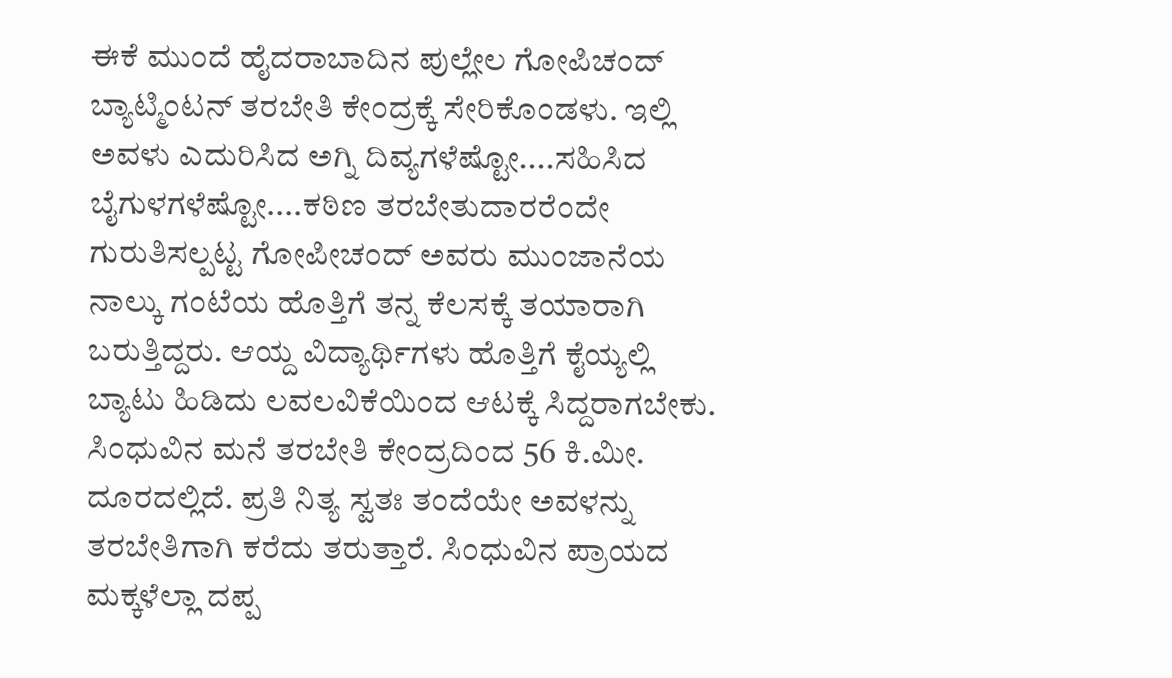ಈಕೆ ಮುಂದೆ ಹೈದರಾಬಾದಿನ ಪುಲ್ಲೇಲ ಗೋಪಿಚಂದ್ ಬ್ಯಾಟ್ಮಿಂಟನ್ ತರಬೇತಿ ಕೇಂದ್ರಕ್ಕೆ ಸೇರಿಕೊಂಡಳು. ಇಲ್ಲಿ ಅವಳು ಎದುರಿಸಿದ ಅಗ್ನಿ ದಿವ್ಯಗಳೆಷ್ಟೋ....ಸಹಿಸಿದ ಬೈಗುಳಗಳೆಷ್ಟೋ....ಕಠಿಣ ತರಬೇತುದಾರರೆಂದೇ ಗುರುತಿಸಲ್ಪಟ್ಟ ಗೋಪೀಚಂದ್ ಅವರು ಮುಂಜಾನೆಯ ನಾಲ್ಕು ಗಂಟೆಯ ಹೊತ್ತಿಗೆ ತನ್ನ ಕೆಲಸಕ್ಕೆ ತಯಾರಾಗಿ ಬರುತ್ತಿದ್ದರು. ಆಯ್ದ ವಿದ್ಯಾರ್ಥಿಗಳು ಹೊತ್ತಿಗೆ ಕೈಯ್ಯಲ್ಲಿ ಬ್ಯಾಟು ಹಿಡಿದು ಲವಲವಿಕೆಯಿಂದ ಆಟಕ್ಕೆ ಸಿದ್ದರಾಗಬೇಕು. ಸಿಂಧುವಿನ ಮನೆ ತರಬೇತಿ ಕೇಂದ್ರದಿಂದ 56 ಕಿ.ಮೀ. ದೂರದಲ್ಲಿದೆ. ಪ್ರತಿ ನಿತ್ಯ ಸ್ವತಃ ತಂದೆಯೇ ಅವಳನ್ನು ತರಬೇತಿಗಾಗಿ ಕರೆದು ತರುತ್ತಾರೆ. ಸಿಂಧುವಿನ ಪ್ರಾಯದ ಮಕ್ಕಳೆಲ್ಲಾ ದಪ್ಪ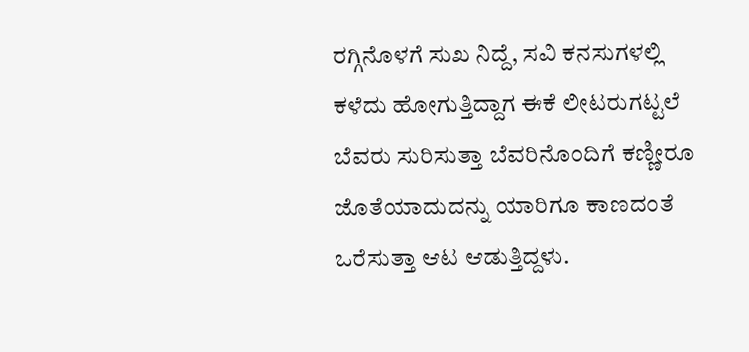ರಗ್ಗಿನೊಳಗೆ ಸುಖ ನಿದ್ದೆ, ಸವಿ ಕನಸುಗಳಲ್ಲಿ ಕಳೆದು ಹೋಗುತ್ತಿದ್ದಾಗ ಈಕೆ ಲೀಟರುಗಟ್ಟಲೆ ಬೆವರು ಸುರಿಸುತ್ತಾ ಬೆವರಿನೊಂದಿಗೆ ಕಣ್ಣೀರೂ ಜೊತೆಯಾದುದನ್ನು ಯಾರಿಗೂ ಕಾಣದಂತೆ ಒರೆಸುತ್ತಾ ಆಟ ಆಡುತ್ತಿದ್ದಳು.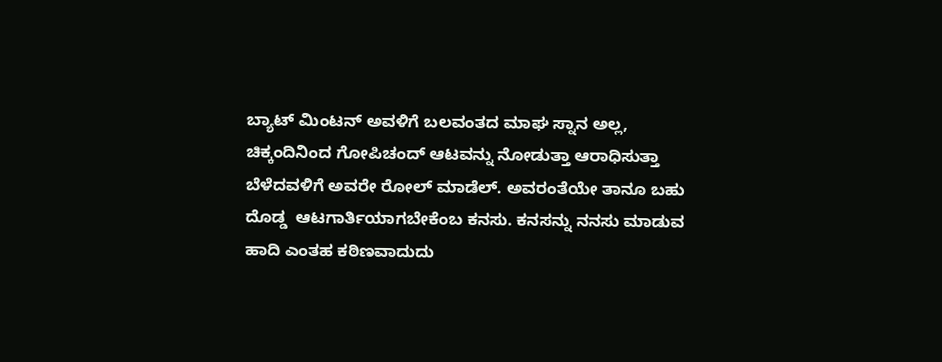ಬ್ಯಾಟ್ ಮಿಂಟನ್ ಅವಳಿಗೆ ಬಲವಂತದ ಮಾಘ ಸ್ನಾನ ಅಲ್ಲ, ಚಿಕ್ಕಂದಿನಿಂದ ಗೋಪಿಚಂದ್ ಆಟವನ್ನು ನೋಡುತ್ತಾ ಆರಾಧಿಸುತ್ತಾ ಬೆಳೆದವಳಿಗೆ ಅವರೇ ರೋಲ್ ಮಾಡೆಲ್. ಅವರಂತೆಯೇ ತಾನೂ ಬಹು ದೊಡ್ಡ  ಆಟಗಾರ್ತಿಯಾಗಬೇಕೆಂಬ ಕನಸು. ಕನಸನ್ನು ನನಸು ಮಾಡುವ ಹಾದಿ ಎಂತಹ ಕಠಿಣವಾದುದು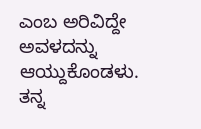ಎಂಬ ಅರಿವಿದ್ದೇ ಅವಳದನ್ನು ಆಯ್ದುಕೊಂಡಳು. ತನ್ನ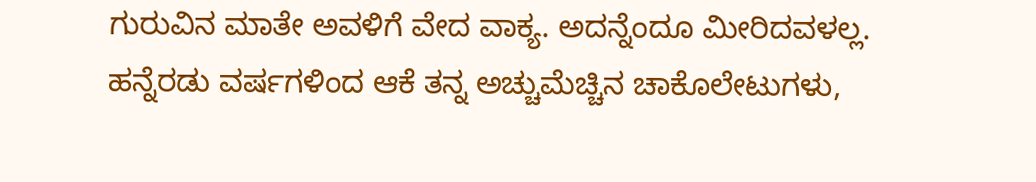ಗುರುವಿನ ಮಾತೇ ಅವಳಿಗೆ ವೇದ ವಾಕ್ಯ. ಅದನ್ನೆಂದೂ ಮೀರಿದವಳಲ್ಲ. ಹನ್ನೆರಡು ವರ್ಷಗಳಿಂದ ಆಕೆ ತನ್ನ ಅಚ್ಚುಮೆಚ್ಚಿನ ಚಾಕೊಲೇಟುಗಳು,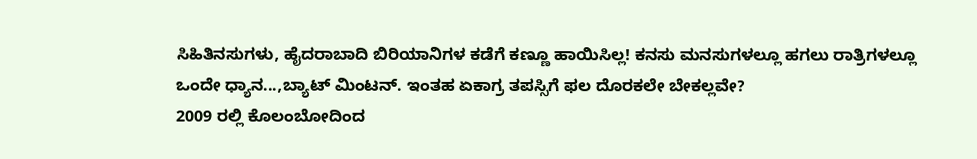ಸಿಹಿತಿನಸುಗಳು, ಹೈದರಾಬಾದಿ ಬಿರಿಯಾನಿಗಳ ಕಡೆಗೆ ಕಣ್ಣೂ ಹಾಯಿಸಿಲ್ಲ! ಕನಸು ಮನಸುಗಳಲ್ಲೂ ಹಗಲು ರಾತ್ರಿಗಳಲ್ಲೂ ಒಂದೇ ಧ್ಯಾನ...,ಬ್ಯಾಟ್ ಮಿಂಟನ್. ಇಂತಹ ಏಕಾಗ್ರ ತಪಸ್ಸಿಗೆ ಫಲ ದೊರಕಲೇ ಬೇಕಲ್ಲವೇ?
2009 ರಲ್ಲಿ ಕೊಲಂಬೋದಿಂದ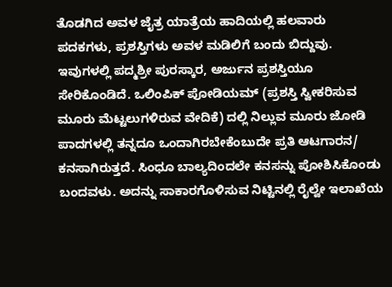ತೊಡಗಿದ ಅವಳ ಜೈತ್ರ ಯಾತ್ರೆಯ ಹಾದಿಯಲ್ಲಿ ಹಲವಾರು ಪದಕಗಳು, ಪ್ರಶಸ್ತಿಗಳು ಅವಳ ಮಡಿಲಿಗೆ ಬಂದು ಬಿದ್ದುವು. ಇವುಗಳಲ್ಲಿ ಪದ್ಮಶ್ರೀ ಪುರಸ್ಕಾರ, ಅರ್ಜುನ ಪ್ರಶಸ್ತಿಯೂ ಸೇರಿಕೊಂಡಿದೆ. ಒಲಿಂಪಿಕ್ ಪೋಡಿಯಮ್ (ಪ್ರಶಸ್ತಿ ಸ್ವೀಕರಿಸುವ ಮೂರು ಮೆಟ್ಟಲುಗಳಿರುವ ವೇದಿಕೆ) ದಲ್ಲಿ ನಿಲ್ಲುವ ಮೂರು ಜೋಡಿ ಪಾದಗಳಲ್ಲಿ ತನ್ನದೂ ಒಂದಾಗಿರಬೇಕೆಂಬುದೇ ಪ್ರತಿ ಆಟಗಾರನ/ ಕನಸಾಗಿರುತ್ತದೆ. ಸಿಂಧೂ ಬಾಲ್ಯದಿಂದಲೇ ಕನಸನ್ನು ಪೋಶಿಸಿಕೊಂಡು ಬಂದವಳು. ಅದನ್ನು ಸಾಕಾರಗೊಳಿಸುವ ನಿಟ್ಟಿನಲ್ಲಿ ರೈಲ್ವೇ ಇಲಾಖೆಯ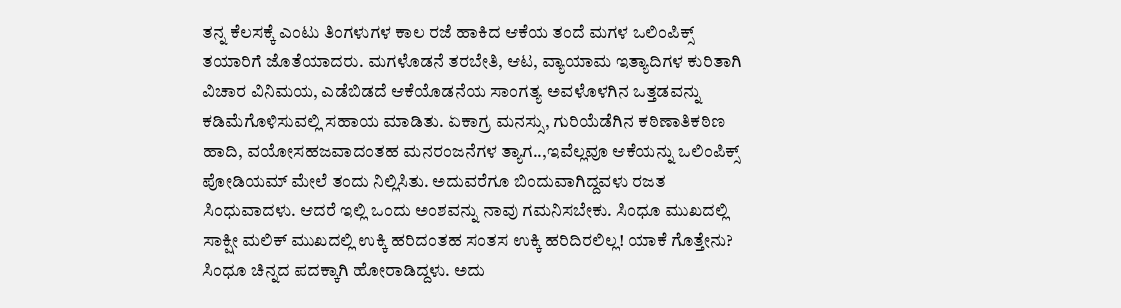ತನ್ನ ಕೆಲಸಕ್ಕೆ ಎಂಟು ತಿಂಗಳುಗಳ ಕಾಲ ರಜೆ ಹಾಕಿದ ಆಕೆಯ ತಂದೆ ಮಗಳ ಒಲಿಂಪಿಕ್ಸ್ ತಯಾರಿಗೆ ಜೊತೆಯಾದರು. ಮಗಳೊಡನೆ ತರಬೇತಿ, ಆಟ, ವ್ಯಾಯಾಮ ಇತ್ಯಾದಿಗಳ ಕುರಿತಾಗಿ ವಿಚಾರ ವಿನಿಮಯ, ಎಡೆಬಿಡದೆ ಆಕೆಯೊಡನೆಯ ಸಾಂಗತ್ಯ ಅವಳೊಳಗಿನ ಒತ್ತಡವನ್ನು ಕಡಿಮೆಗೊಳಿಸುವಲ್ಲಿ ಸಹಾಯ ಮಾಡಿತು. ಏಕಾಗ್ರ ಮನಸ್ಸು, ಗುರಿಯೆಡೆಗಿನ ಕಠಿಣಾತಿಕಠಿಣ ಹಾದಿ, ವಯೋಸಹಜವಾದಂತಹ ಮನರಂಜನೆಗಳ ತ್ಯಾಗ..,ಇವೆಲ್ಲವೂ ಆಕೆಯನ್ನು ಒಲಿಂಪಿಕ್ಸ್ ಪೋಡಿಯಮ್ ಮೇಲೆ ತಂದು ನಿಲ್ಲಿಸಿತು. ಅದುವರೆಗೂ ಬಿಂದುವಾಗಿದ್ದವಳು ರಜತ ಸಿಂಧುವಾದಳು. ಆದರೆ ಇಲ್ಲಿ ಒಂದು ಅಂಶವನ್ನು ನಾವು ಗಮನಿಸಬೇಕು. ಸಿಂಧೂ ಮುಖದಲ್ಲಿ ಸಾಕ್ಷೀ ಮಲಿಕ್ ಮುಖದಲ್ಲಿ ಉಕ್ಕಿ ಹರಿದಂತಹ ಸಂತಸ ಉಕ್ಕಿ ಹರಿದಿರಲಿಲ್ಲ! ಯಾಕೆ ಗೊತ್ತೇನು? ಸಿಂಧೂ ಚಿನ್ನದ ಪದಕ್ಕಾಗಿ ಹೋರಾಡಿದ್ದಳು. ಅದು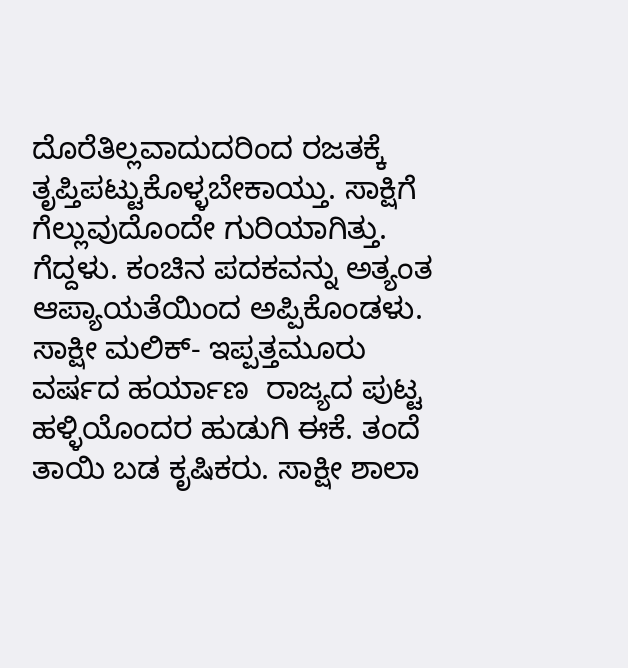ದೊರೆತಿಲ್ಲವಾದುದರಿಂದ ರಜತಕ್ಕೆ ತೃಪ್ತಿಪಟ್ಟುಕೊಳ್ಳಬೇಕಾಯ್ತು. ಸಾಕ್ಷಿಗೆ ಗೆಲ್ಲುವುದೊಂದೇ ಗುರಿಯಾಗಿತ್ತು. ಗೆದ್ದಳು. ಕಂಚಿನ ಪದಕವನ್ನು ಅತ್ಯಂತ ಆಪ್ಯಾಯತೆಯಿಂದ ಅಪ್ಪಿಕೊಂಡಳು.
ಸಾಕ್ಷೀ ಮಲಿಕ್- ಇಪ್ಪತ್ತಮೂರು ವರ್ಷದ ಹರ್ಯಾಣ  ರಾಜ್ಯದ ಪುಟ್ಟ ಹಳ್ಳಿಯೊಂದರ ಹುಡುಗಿ ಈಕೆ. ತಂದೆ ತಾಯಿ ಬಡ ಕೃಷಿಕರು. ಸಾಕ್ಷೀ ಶಾಲಾ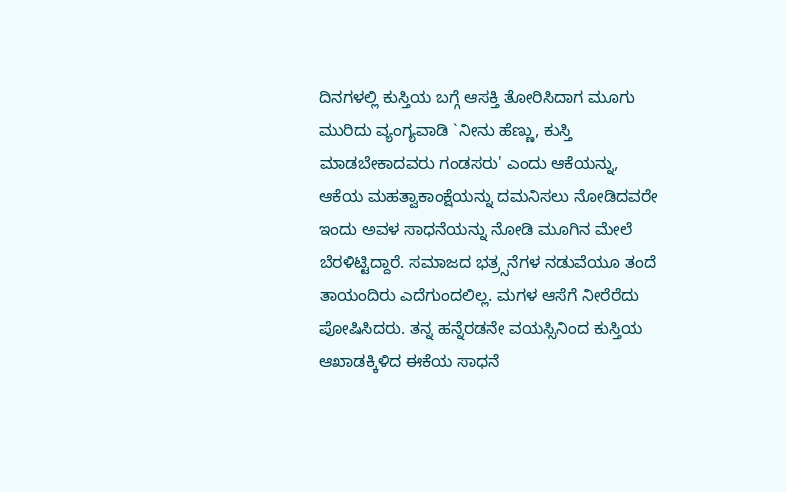ದಿನಗಳಲ್ಲಿ ಕುಸ್ತಿಯ ಬಗ್ಗೆ ಆಸಕ್ತಿ ತೋರಿಸಿದಾಗ ಮೂಗು ಮುರಿದು ವ್ಯಂಗ್ಯವಾಡಿ `ನೀನು ಹೆಣ್ಣು, ಕುಸ್ತಿ ಮಾಡಬೇಕಾದವರು ಗಂಡಸರು' ಎಂದು ಆಕೆಯನ್ನು, ಆಕೆಯ ಮಹತ್ವಾಕಾಂಕ್ಷೆಯನ್ನು ದಮನಿಸಲು ನೋಡಿದವರೇ ಇಂದು ಅವಳ ಸಾಧನೆಯನ್ನು ನೋಡಿ ಮೂಗಿನ ಮೇಲೆ ಬೆರಳಿಟ್ಟಿದ್ದಾರೆ. ಸಮಾಜದ ಭತ್ರ್ಸನೆಗಳ ನಡುವೆಯೂ ತಂದೆ ತಾಯಂದಿರು ಎದೆಗುಂದಲಿಲ್ಲ. ಮಗಳ ಆಸೆಗೆ ನೀರೆರೆದು ಪೋಷಿಸಿದರು. ತನ್ನ ಹನ್ನೆರಡನೇ ವಯಸ್ಸಿನಿಂದ ಕುಸ್ತಿಯ ಆಖಾಡಕ್ಕಿಳಿದ ಈಕೆಯ ಸಾಧನೆ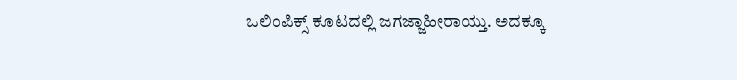ಒಲಿಂಪಿಕ್ಸ್ ಕೂಟದಲ್ಲಿ ಜಗಜ್ಜಾಹೀರಾಯ್ತು. ಅದಕ್ಕೂ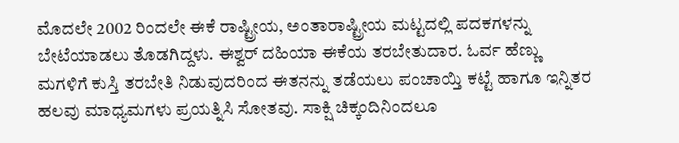ಮೊದಲೇ 2002 ರಿಂದಲೇ ಈಕೆ ರಾಷ್ಟ್ರೀಯ, ಅಂತಾರಾಷ್ಟ್ರೀಯ ಮಟ್ಟದಲ್ಲಿ ಪದಕಗಳನ್ನು ಬೇಟೆಯಾಡಲು ತೊಡಗಿದ್ದಳು. ಈಶ್ವರ್ ದಹಿಯಾ ಈಕೆಯ ತರಬೇತುದಾರ. ಓರ್ವ ಹೆಣ್ಣು ಮಗಳಿಗೆ ಕುಸ್ತಿ ತರಬೇತಿ ನಿಡುವುದರಿಂದ ಈತನನ್ನು ತಡೆಯಲು ಪಂಚಾಯ್ತಿ ಕಟ್ಟೆ ಹಾಗೂ ಇನ್ನಿತರ ಹಲವು ಮಾಧ್ಯಮಗಳು ಪ್ರಯತ್ನಿಸಿ ಸೋತವು. ಸಾಕ್ಷಿ ಚಿಕ್ಕಂದಿನಿಂದಲೂ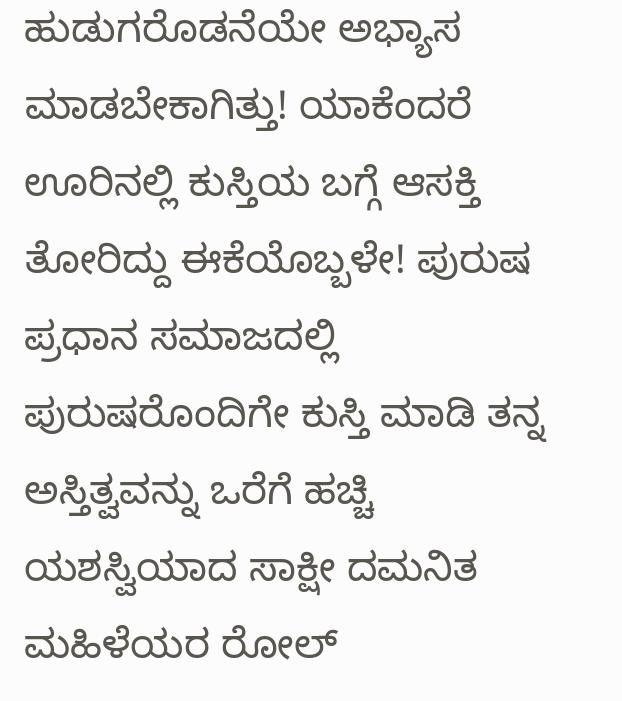ಹುಡುಗರೊಡನೆಯೇ ಅಭ್ಯಾಸ ಮಾಡಬೇಕಾಗಿತ್ತು! ಯಾಕೆಂದರೆ ಊರಿನಲ್ಲಿ ಕುಸ್ತಿಯ ಬಗ್ಗೆ ಆಸಕ್ತಿ ತೋರಿದ್ದು ಈಕೆಯೊಬ್ಬಳೇ! ಪುರುಷ ಪ್ರಧಾನ ಸಮಾಜದಲ್ಲಿ ಪುರುಷರೊಂದಿಗೇ ಕುಸ್ತಿ ಮಾಡಿ ತನ್ನ ಅಸ್ತಿತ್ವವನ್ನು ಒರೆಗೆ ಹಚ್ಚಿ ಯಶಸ್ವಿಯಾದ ಸಾಕ್ಷೀ ದಮನಿತ ಮಹಿಳೆಯರ ರೋಲ್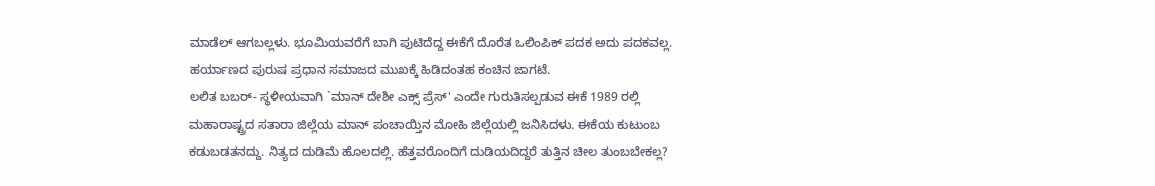ಮಾಡೆಲ್ ಆಗಬಲ್ಲಳು. ಭೂಮಿಯವರೆಗೆ ಬಾಗಿ ಪುಟಿದೆದ್ದ ಈಕೆಗೆ ದೊರೆತ ಒಲಿಂಪಿಕ್ ಪದಕ ಅದು ಪದಕವಲ್ಲ. ಹರ್ಯಾಣದ ಪುರುಷ ಪ್ರಧಾನ ಸಮಾಜದ ಮುಖಕ್ಕೆ ಹಿಡಿದಂತಹ ಕಂಚಿನ ಜಾಗಟೆ.
ಲಲಿತ ಬಬರ್- ಸ್ಥಳೀಯವಾಗಿ `ಮಾನ್ ದೇಶೀ ಎಕ್ಸ್ ಪ್ರೆಸ್' ಎಂದೇ ಗುರುತಿಸಲ್ಪಡುವ ಈಕೆ 1989 ರಲ್ಲಿ ಮಹಾರಾಷ್ಟ್ರದ ಸತಾರಾ ಜಿಲ್ಲೆಯ ಮಾನ್ ಪಂಚಾಯ್ತಿನ ಮೋಹಿ ಜಿಲ್ಲೆಯಲ್ಲಿ ಜನಿಸಿದಳು. ಈಕೆಯ ಕುಟುಂಬ ಕಡುಬಡತನದ್ದು. ನಿತ್ಯದ ದುಡಿಮೆ ಹೊಲದಲ್ಲಿ. ಹೆತ್ತವರೊಂದಿಗೆ ದುಡಿಯದಿದ್ದರೆ ತುತ್ತಿನ ಚೀಲ ತುಂಬಬೇಕಲ್ಲ?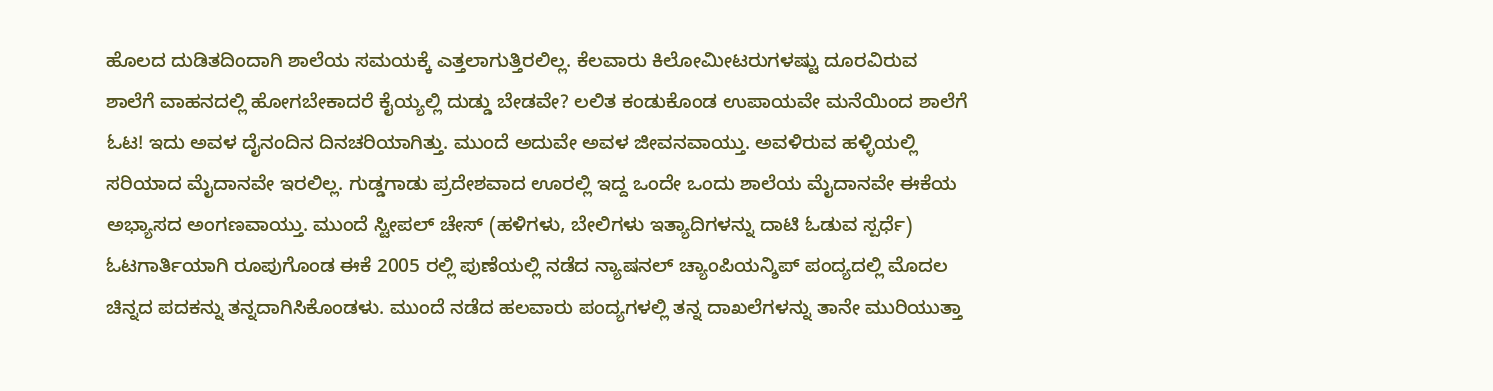ಹೊಲದ ದುಡಿತದಿಂದಾಗಿ ಶಾಲೆಯ ಸಮಯಕ್ಕೆ ಎತ್ತಲಾಗುತ್ತಿರಲಿಲ್ಲ. ಕೆಲವಾರು ಕಿಲೋಮೀಟರುಗಳಷ್ಟು ದೂರವಿರುವ ಶಾಲೆಗೆ ವಾಹನದಲ್ಲಿ ಹೋಗಬೇಕಾದರೆ ಕೈಯ್ಯಲ್ಲಿ ದುಡ್ಡು ಬೇಡವೇ? ಲಲಿತ ಕಂಡುಕೊಂಡ ಉಪಾಯವೇ ಮನೆಯಿಂದ ಶಾಲೆಗೆ ಓಟ! ಇದು ಅವಳ ದೈನಂದಿನ ದಿನಚರಿಯಾಗಿತ್ತು. ಮುಂದೆ ಅದುವೇ ಅವಳ ಜೀವನವಾಯ್ತು. ಅವಳಿರುವ ಹಳ್ಳಿಯಲ್ಲಿ ಸರಿಯಾದ ಮೈದಾನವೇ ಇರಲಿಲ್ಲ. ಗುಡ್ಡಗಾಡು ಪ್ರದೇಶವಾದ ಊರಲ್ಲಿ ಇದ್ದ ಒಂದೇ ಒಂದು ಶಾಲೆಯ ಮೈದಾನವೇ ಈಕೆಯ ಅಭ್ಯಾಸದ ಅಂಗಣವಾಯ್ತು. ಮುಂದೆ ಸ್ಟೀಪಲ್ ಚೇಸ್ (ಹಳಿಗಳು, ಬೇಲಿಗಳು ಇತ್ಯಾದಿಗಳನ್ನು ದಾಟಿ ಓಡುವ ಸ್ಪರ್ಧೆ) ಓಟಗಾರ್ತಿಯಾಗಿ ರೂಪುಗೊಂಡ ಈಕೆ 2005 ರಲ್ಲಿ ಪುಣೆಯಲ್ಲಿ ನಡೆದ ನ್ಯಾಷನಲ್ ಚ್ಯಾಂಪಿಯನ್ಶಿಪ್ ಪಂದ್ಯದಲ್ಲಿ ಮೊದಲ ಚಿನ್ನದ ಪದಕನ್ನು ತನ್ನದಾಗಿಸಿಕೊಂಡಳು. ಮುಂದೆ ನಡೆದ ಹಲವಾರು ಪಂದ್ಯಗಳಲ್ಲಿ ತನ್ನ ದಾಖಲೆಗಳನ್ನು ತಾನೇ ಮುರಿಯುತ್ತಾ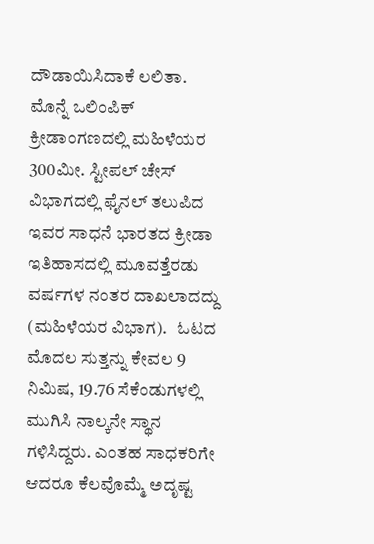ದೌಡಾಯಿಸಿದಾಕೆ ಲಲಿತಾ. ಮೊನ್ನೆ ಒಲಿಂಪಿಕ್ ಕ್ರೀಡಾಂಗಣದಲ್ಲಿ ಮಹಿಳೆಯರ 300ಮೀ. ಸ್ಟೀಪಲ್ ಚೇಸ್ ವಿಭಾಗದಲ್ಲಿ ಫೈನಲ್ ತಲುಪಿದ ಇವರ ಸಾಧನೆ ಭಾರತದ ಕ್ರೀಡಾ ಇತಿಹಾಸದಲ್ಲಿ ಮೂವತ್ತೆರಡು ವರ್ಷಗಳ ನಂತರ ದಾಖಲಾದದ್ದು (ಮಹಿಳೆಯರ ವಿಭಾಗ).   ಓಟದ ಮೊದಲ ಸುತ್ತನ್ನು ಕೇವಲ 9 ನಿಮಿಷ, 19.76 ಸೆಕೆಂಡುಗಳಲ್ಲಿ ಮುಗಿಸಿ ನಾಲ್ಕನೇ ಸ್ಥಾನ ಗಳಿಸಿದ್ದರು. ಎಂತಹ ಸಾಧಕರಿಗೇ ಆದರೂ ಕೆಲವೊಮ್ಮೆ ಅದೃಷ್ಟ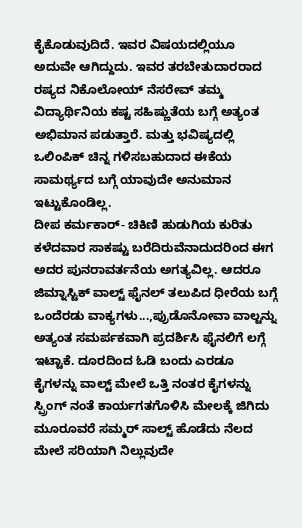ಕೈಕೊಡುವುದಿದೆ. ಇವರ ವಿಷಯದಲ್ಲಿಯೂ ಅದುವೇ ಆಗಿದ್ದುದು. ಇವರ ತರಬೇತುದಾರರಾದ ರಷ್ಯದ ನಿಕೊಲೋಯ್ ನೆಸರೇವ್ ತಮ್ಮ ವಿದ್ಯಾರ್ಥಿನಿಯ ಕಷ್ಟ ಸಹಿಷ್ಣುತೆಯ ಬಗ್ಗೆ ಅತ್ಯಂತ ಅಭಿಮಾನ ಪಡುತ್ತಾರೆ. ಮತ್ತು ಭವಿಷ್ಯದಲ್ಲಿ ಒಲಿಂಪಿಕ್ ಚಿನ್ನ ಗಳಿಸಬಹುದಾದ ಈಕೆಯ ಸಾಮರ್ಥ್ಯದ ಬಗ್ಗೆ ಯಾವುದೇ ಅನುಮಾನ ಇಟ್ಟುಕೊಂಡಿಲ್ಲ.
ದೀಪ ಕರ್ಮಕಾರ್- ಚಿಕಿಣಿ ಹುಡುಗಿಯ ಕುರಿತು ಕಳೆದವಾರ ಸಾಕಷ್ಟು ಬರೆದಿರುವೆನಾದುದರಿಂದ ಈಗ ಅದರ ಪುನರಾವರ್ತನೆಯ ಅಗತ್ಯವಿಲ್ಲ. ಆದರೂ ಜಿಮ್ನಾಸ್ಟಿಕ್ ವಾಲ್ಟ್ ಫೈನಲ್ ತಲುಪಿದ ಧೀರೆಯ ಬಗ್ಗೆ ಒಂದೆರಡು ವಾಕ್ಯಗಳು...,ಪ್ರುಡೊನೋವಾ ವಾಲ್ಟನ್ನು ಅತ್ಯಂತ ಸಮರ್ಪಕವಾಗಿ ಪ್ರದರ್ಶಿಸಿ ಫೈನಲಿಗೆ ಲಗ್ಗೆ ಇಟ್ಟಾಕೆ. ದೂರದಿಂದ ಓಡಿ ಬಂದು ಎರಡೂ ಕೈಗಳನ್ನು ವಾಲ್ಟ್ ಮೇಲೆ ಒತ್ತಿ ನಂತರ ಕೈಗಳನ್ನು ಸ್ಪ್ರಿಂಗ್ ನಂತೆ ಕಾರ್ಯಗತಗೊಳಿಸಿ ಮೇಲಕ್ಕೆ ಜಿಗಿದು ಮೂರೂವರೆ ಸಮ್ಮರ್ ಸಾಲ್ಟ್ ಹೊಡೆದು ನೆಲದ ಮೇಲೆ ಸರಿಯಾಗಿ ನಿಲ್ಲುವುದೇ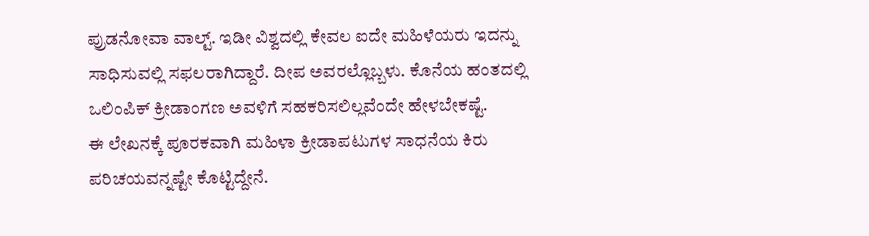ಪ್ರುಡನೋವಾ ವಾಲ್ಟ್. ಇಡೀ ವಿಶ್ವದಲ್ಲಿ ಕೇವಲ ಐದೇ ಮಹಿಳೆಯರು ಇದನ್ನು ಸಾಧಿಸುವಲ್ಲಿ ಸಫಲರಾಗಿದ್ದಾರೆ. ದೀಪ ಅವರಲ್ಲೊಬ್ಬಳು. ಕೊನೆಯ ಹಂತದಲ್ಲಿ ಒಲಿಂಪಿಕ್ ಕ್ರೀಡಾಂಗಣ ಅವಳಿಗೆ ಸಹಕರಿಸಲಿಲ್ಲವೆಂದೇ ಹೇಳಬೇಕಷ್ಟೆ.
ಈ ಲೇಖನಕ್ಕೆ ಪೂರಕವಾಗಿ ಮಹಿಳಾ ಕ್ರೀಡಾಪಟುಗಳ ಸಾಧನೆಯ ಕಿರು ಪರಿಚಯವನ್ನಷ್ಟೇ ಕೊಟ್ಟಿದ್ದೇನೆ.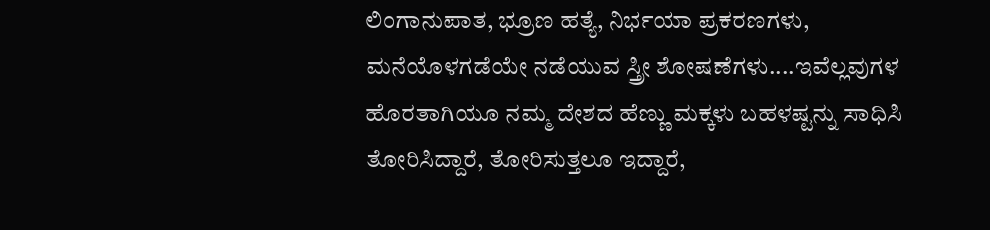ಲಿಂಗಾನುಪಾತ, ಭ್ರೂಣ ಹತ್ಯೆ, ನಿರ್ಭಯಾ ಪ್ರಕರಣಗಳು, ಮನೆಯೊಳಗಡೆಯೇ ನಡೆಯುವ ಸ್ತ್ರೀ ಶೋಷಣೆಗಳು....ಇವೆಲ್ಲವುಗಳ ಹೊರತಾಗಿಯೂ ನಮ್ಮ ದೇಶದ ಹೆಣ್ಣು ಮಕ್ಕಳು ಬಹಳಷ್ಟನ್ನು ಸಾಧಿಸಿ ತೋರಿಸಿದ್ದಾರೆ, ತೋರಿಸುತ್ತಲೂ ಇದ್ದಾರೆ,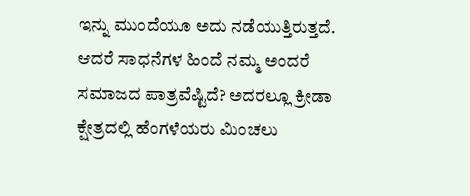ಇನ್ನು ಮುಂದೆಯೂ ಅದು ನಡೆಯುತ್ತಿರುತ್ತದೆ. ಆದರೆ ಸಾಧನೆಗಳ ಹಿಂದೆ ನಮ್ಮ ಅಂದರೆ ಸಮಾಜದ ಪಾತ್ರವೆಷ್ಟಿದೆ? ಅದರಲ್ಲೂ ಕ್ರೀಡಾ ಕ್ಷೇತ್ರದಲ್ಲಿ ಹೆಂಗಳೆಯರು ಮಿಂಚಲು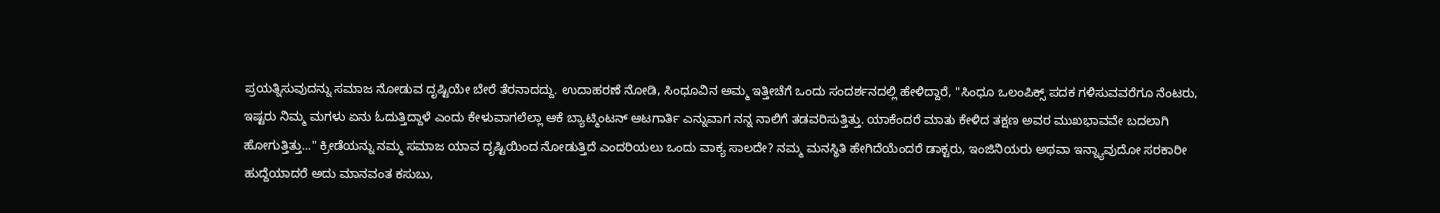ಪ್ರಯತ್ನಿಸುವುದನ್ನು ಸಮಾಜ ನೋಡುವ ದೃಷ್ಟಿಯೇ ಬೇರೆ ತೆರನಾದದ್ದು. ಉದಾಹರಣೆ ನೋಡಿ, ಸಿಂಧೂವಿನ ಅಮ್ಮ ಇತ್ತೀಚೆಗೆ ಒಂದು ಸಂದರ್ಶನದಲ್ಲಿ ಹೇಳಿದ್ದಾರೆ, "ಸಿಂಧೂ ಒಲಂಪಿಕ್ಸ್ ಪದಕ ಗಳಿಸುವವರೆಗೂ ನೆಂಟರು, ಇಷ್ಟರು ನಿಮ್ಮ ಮಗಳು ಏನು ಓದುತ್ತಿದ್ದಾಳೆ ಎಂದು ಕೇಳುವಾಗಲೆಲ್ಲಾ ಆಕೆ ಬ್ಯಾಟ್ಮಿಂಟನ್ ಆಟಗಾರ್ತಿ ಎನ್ನುವಾಗ ನನ್ನ ನಾಲಿಗೆ ತಡವರಿಸುತ್ತಿತ್ತು. ಯಾಕೆಂದರೆ ಮಾತು ಕೇಳಿದ ತಕ್ಷಣ ಅವರ ಮುಖಭಾವವೇ ಬದಲಾಗಿ ಹೋಗುತ್ತಿತ್ತು..." ಕ್ರೀಡೆಯನ್ನು ನಮ್ಮ ಸಮಾಜ ಯಾವ ದೃಷ್ಟಿಯಿಂದ ನೋಡುತ್ತಿದೆ ಎಂದರಿಯಲು ಒಂದು ವಾಕ್ಯ ಸಾಲದೇ? ನಮ್ಮ ಮನಸ್ಥಿತಿ ಹೇಗಿದೆಯೆಂದರೆ ಡಾಕ್ಟರು, ಇಂಜಿನಿಯರು ಅಥವಾ ಇನ್ನ್ಯಾವುದೋ ಸರಕಾರೀ ಹುದ್ದೆಯಾದರೆ ಅದು ಮಾನವಂತ ಕಸುಬು,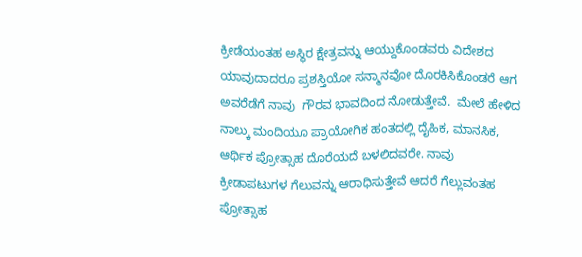ಕ್ರೀಡೆಯಂತಹ ಅಸ್ಥಿರ ಕ್ಷೇತ್ರವನ್ನು ಆಯ್ದುಕೊಂಡವರು ವಿದೇಶದ ಯಾವುದಾದರೂ ಪ್ರಶಸ್ತಿಯೋ ಸನ್ಮಾನವೋ ದೊರಕಿಸಿಕೊಂಡರೆ ಆಗ ಅವರೆಡೆಗೆ ನಾವು  ಗೌರವ ಭಾವದಿಂದ ನೋಡುತ್ತೇವೆ.  ಮೇಲೆ ಹೇಳಿದ ನಾಲ್ಕು ಮಂದಿಯೂ ಪ್ರಾಯೋಗಿಕ ಹಂತದಲ್ಲಿ ದೈಹಿಕ, ಮಾನಸಿಕ, ಆರ್ಥಿಕ ಪ್ರೋತ್ಸಾಹ ದೊರೆಯದೆ ಬಳಲಿದವರೇ. ನಾವು ಕ್ರೀಡಾಪಟುಗಳ ಗೆಲುವನ್ನು ಆರಾಧಿಸುತ್ತೇವೆ ಆದರೆ ಗೆಲ್ಲುವಂತಹ ಪ್ರೋತ್ಸಾಹ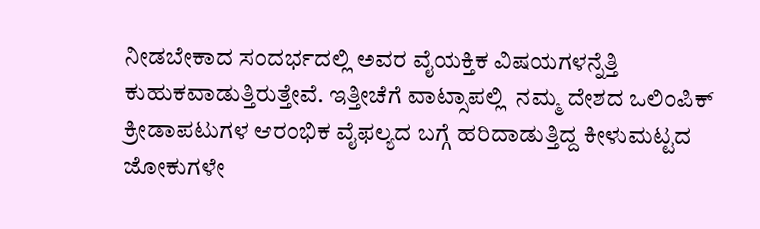ನೀಡಬೇಕಾದ ಸಂದರ್ಭದಲ್ಲಿ ಅವರ ವೈಯಕ್ತಿಕ ವಿಷಯಗಳನ್ನೆತ್ತಿ ಕುಹುಕವಾಡುತ್ತಿರುತ್ತೇವೆ. ಇತ್ತೀಚೆಗೆ ವಾಟ್ಸಾಪಲ್ಲಿ  ನಮ್ಮ ದೇಶದ ಒಲಿಂಪಿಕ್ ಕ್ರೀಡಾಪಟುಗಳ ಆರಂಭಿಕ ವೈಫಲ್ಯದ ಬಗ್ಗೆ ಹರಿದಾಡುತ್ತಿದ್ದ ಕೀಳುಮಟ್ಟದ ಜೋಕುಗಳೇ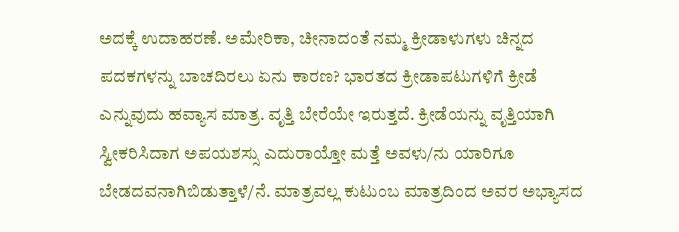ಅದಕ್ಕೆ ಉದಾಹರಣೆ. ಅಮೇರಿಕಾ, ಚೀನಾದಂತೆ ನಮ್ಮ ಕ್ರೀಡಾಳುಗಳು ಚಿನ್ನದ ಪದಕಗಳನ್ನು ಬಾಚದಿರಲು ಏನು ಕಾರಣ? ಭಾರತದ ಕ್ರೀಡಾಪಟುಗಳಿಗೆ ಕ್ರೀಡೆ ಎನ್ನುವುದು ಹವ್ಯಾಸ ಮಾತ್ರ. ವೃತ್ತಿ ಬೇರೆಯೇ ಇರುತ್ತದೆ. ಕ್ರೀಡೆಯನ್ನು ವೃತ್ತಿಯಾಗಿ ಸ್ವೀಕರಿಸಿದಾಗ ಅಪಯಶಸ್ಸು ಎದುರಾಯ್ತೋ ಮತ್ತೆ ಅವಳು/ನು ಯಾರಿಗೂ ಬೇಡದವನಾಗಿಬಿಡುತ್ತಾಳೆ/ನೆ. ಮಾತ್ರವಲ್ಲ ಕುಟುಂಬ ಮಾತ್ರದಿಂದ ಅವರ ಅಭ್ಯಾಸದ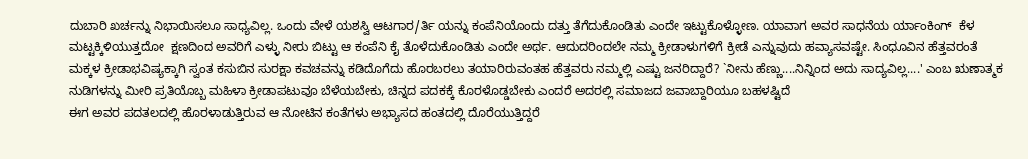ದುಬಾರಿ ಖರ್ಚನ್ನು ನಿಭಾಯಿಸಲೂ ಸಾಧ್ಯವಿಲ್ಲ. ಒಂದು ವೇಳೆ ಯಶಸ್ವಿ ಆಟಗಾರ/ರ್ತಿ ಯನ್ನು ಕಂಪೆನಿಯೊಂದು ದತ್ತು ತೆಗೆದುಕೊಂಡಿತು ಎಂದೇ ಇಟ್ಟುಕೊಳ್ಳೋಣ. ಯಾವಾಗ ಅವರ ಸಾಧನೆಯ ರ್ಯಾಂಕಿಂಗ್  ಕೆಳ ಮಟ್ಟಕ್ಕಿಳಿಯುತ್ತದೋ  ಕ್ಷಣದಿಂದ ಅವರಿಗೆ ಎಳ್ಳು ನೀರು ಬಿಟ್ಟು ಆ ಕಂಪೆನಿ ಕೈ ತೊಳೆದುಕೊಂಡಿತು ಎಂದೇ ಅರ್ಥ. ಆದುದರಿಂದಲೇ ನಮ್ಮ ಕ್ರೀಡಾಳುಗಳಿಗೆ ಕ್ರೀಡೆ ಎನ್ನುವುದು ಹವ್ಯಾಸವಷ್ಟೇ. ಸಿಂಧೂವಿನ ಹೆತ್ತವರಂತೆ ಮಕ್ಕಳ ಕ್ರೀಡಾಭವಿಷ್ಯಕ್ಕಾಗಿ ಸ್ವಂತ ಕಸುಬಿನ ಸುರಕ್ಷಾ ಕವಚವನ್ನು ಕಡಿದೊಗೆದು ಹೊರಬರಲು ತಯಾರಿರುವಂತಹ ಹೆತ್ತವರು ನಮ್ಮಲ್ಲಿ ಎಷ್ಟು ಜನರಿದ್ದಾರೆ? `ನೀನು ಹೆಣ್ಣು....ನಿನ್ನಿಂದ ಅದು ಸಾದ್ಯವಿಲ್ಲ....' ಎಂಬ ಋಣಾತ್ಮಕ ನುಡಿಗಳನ್ನು ಮೀರಿ ಪ್ರತಿಯೊಬ್ಬ ಮಹಿಳಾ ಕ್ರೀಡಾಪಟುವೂ ಬೆಳೆಯಬೇಕು, ಚಿನ್ನದ ಪದಕಕ್ಕೆ ಕೊರಳೊಡ್ಡಬೇಕು ಎಂದರೆ ಅದರಲ್ಲಿ ಸಮಾಜದ ಜವಾಬ್ದಾರಿಯೂ ಬಹಳಷ್ಟಿದೆ
ಈಗ ಅವರ ಪದತಲದಲ್ಲಿ ಹೊರಳಾಡುತ್ತಿರುವ ಆ ನೋಟಿನ ಕಂತೆಗಳು ಅಭ್ಯಾಸದ ಹಂತದಲ್ಲಿ ದೊರೆಯುತ್ತಿದ್ದರೆ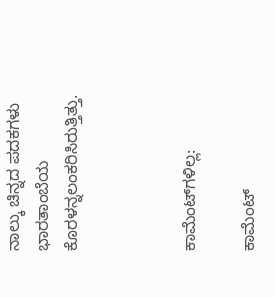ನಾಲ್ಕು ಚಿನ್ನದ ಪದಕಗಳು ಭಾರತಾಂಬೆಯ ಕೊರಳನ್ನಲಂಕರಿಸಿರುತ್ತಿತ್ತು.



ಕಾಮೆಂಟ್‌ಗಳಿಲ್ಲ:

ಕಾಮೆಂಟ್‌‌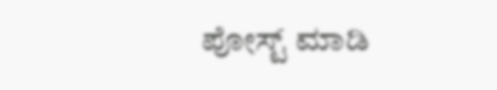ಪೋಸ್ಟ್‌ ಮಾಡಿ